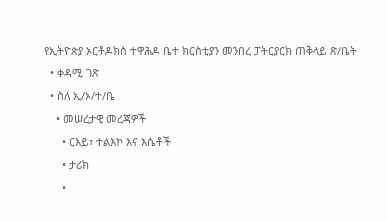የኢትዮጵያ ኦርቶዶክስ ተዋሕዶ ቤተ ክርስቲያን መንበረ ፓትርያርክ ጠቅላይ ጽ/ቤት
  • ቀዳሚ ገጽ
  • ስለ ኢ/ኦ/ተ/ቤ
    • መሠረታዊ መረጃዎች
      • ርእይ፣ ተልእኮ እና እሴቶች
      • ታሪክ
      •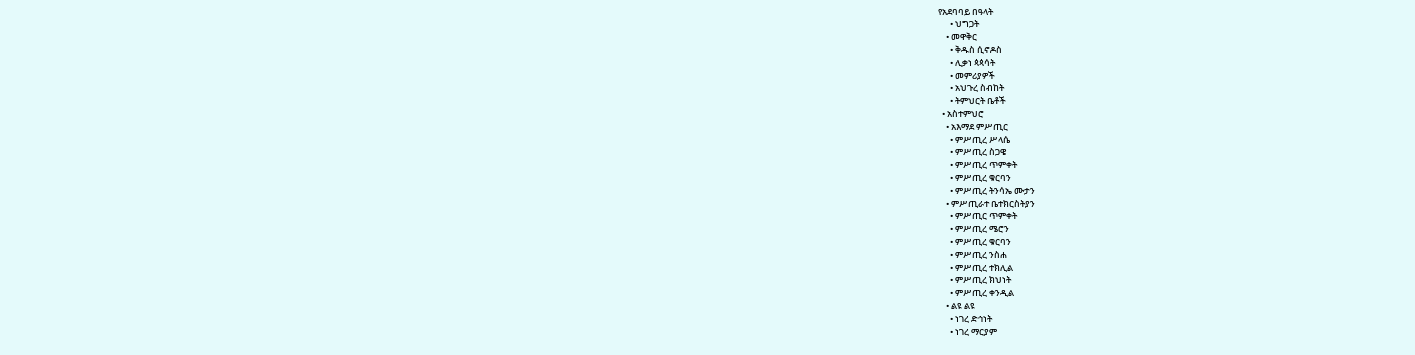የአደባባይ በዓላት
      • ህግጋት
    • መዋቅር
      • ቅዱስ ሲኖዶስ
      • ሊቃነ ጳጳሳት
      • መምሪያዎች
      • አህጉረ ስብከት
      • ትምህርት ቤቶች
  • አስተምህሮ
    • አእማደ ምሥጢር
      • ምሥጢረ ሥላሴ
      • ምሥጢረ ስጋዌ
      • ምሥጢረ ጥምቀት
      • ምሥጢረ ቁርባን
      • ምሥጢረ ትንሳኤ ሙታን
    • ምሥጢራተ ቤተክርስትያን
      • ምሥጢር ጥምቀት
      • ምሥጢረ ሜሮን
      • ምሥጢረ ቁርባን
      • ምሥጢረ ንስሐ
      • ምሥጢረ ተክሊል
      • ምሥጢረ ክህነት
      • ምሥጢረ ቀንዲል
    • ልዩ ልዩ
      • ነገረ ድኅነት
      • ነገረ ማርያም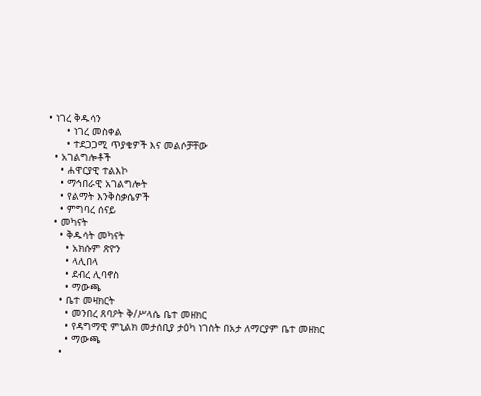• ነገረ ቅዱሳን
      • ነገረ መስቀል
      • ተደጋጋሚ ጥያቄዎች እና መልሶቻቸው
  • አገልግሎቶች
    • ሐዋርያዊ ተልእኮ
    • ማኅበራዊ አገልግሎት
    • የልማት እንቅስቃሴዎች
    • ምግባረ ሰናይ
  • መካናት
    • ቅዱሳት መካናት
      • አክሱም ጽዮን
      • ላሊበላ
      • ደብረ ሊባኖስ
      • ማውጫ
    • ቤተ መዛክርት
      • መንበረ ጸባዖት ቅ/ሥላሴ ቤተ መዘክር
      • የዳግማዊ ምኒልክ መታሰቢያ ታዕካ ነገስት በአታ ለማርያም ቤተ መዘክር
      • ማውጫ
    •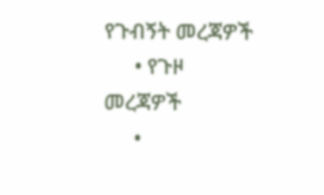የጉብኝት መረጃዎች
      • የጉዞ መረጃዎች
      •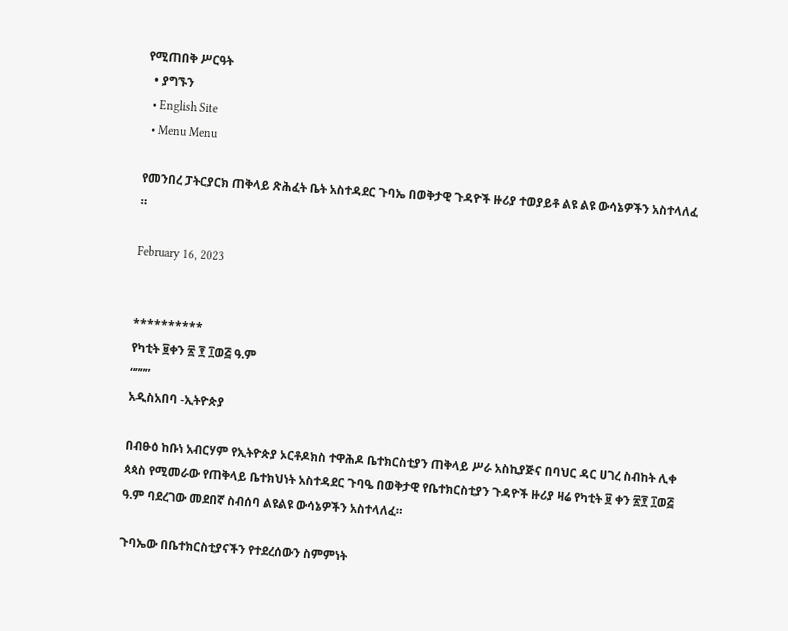የሚጠበቅ ሥርዓት
  • ያግኙን
  • English Site
  • Menu Menu

የመንበረ ፓትርያርክ ጠቅላይ ጽሕፈት ቤት አስተዳደር ጉባኤ በወቅታዊ ጉዳዮች ዙሪያ ተወያይቶ ልዩ ልዩ ውሳኔዎችን አስተላለፈ ።

February 16, 2023


**********
የካቲት ፱ቀን ፳ ፻ ፲ወ፭ ዓ.ም
“”””
አዲስአበባ -ኢትዮጵያ

በብፁዕ ከቡነ አብርሃም የኢትዮጵያ ኦርቶዶክስ ተዋሕዶ ቤተክርስቲያን ጠቅላይ ሥራ አስኪያጅና በባህር ዳር ሀገረ ስብከት ሊቀ ጳጳስ የሚመራው የጠቅላይ ቤተክህነት አስተዳደር ጉባዔ በወቅታዊ የቤተክርስቲያን ጉዳዮች ዙሪያ ዛሬ የካቲት ፱ ቀን ፳፻ ፲ወ፭ ዓ.ም ባደረገው መደበኛ ስብሰባ ልዩልዩ ውሳኔዎችን አስተላለፈ።

ጉባኤው በቤተክርስቲያናችን የተደረሰውን ስምምነት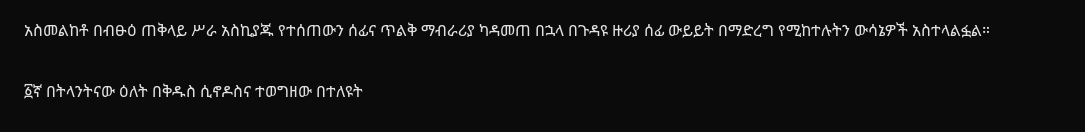አስመልከቶ በብፁዕ ጠቅላይ ሥራ አስኪያጁ የተሰጠውን ሰፊና ጥልቅ ማብራሪያ ካዳመጠ በኋላ በጉዳዩ ዙሪያ ሰፊ ውይይት በማድረግ የሚከተሉትን ውሳኔዎች አስተላልፏል።

፩ኛ በትላንትናው ዕለት በቅዱስ ሲኖዶስና ተወግዘው በተለዩት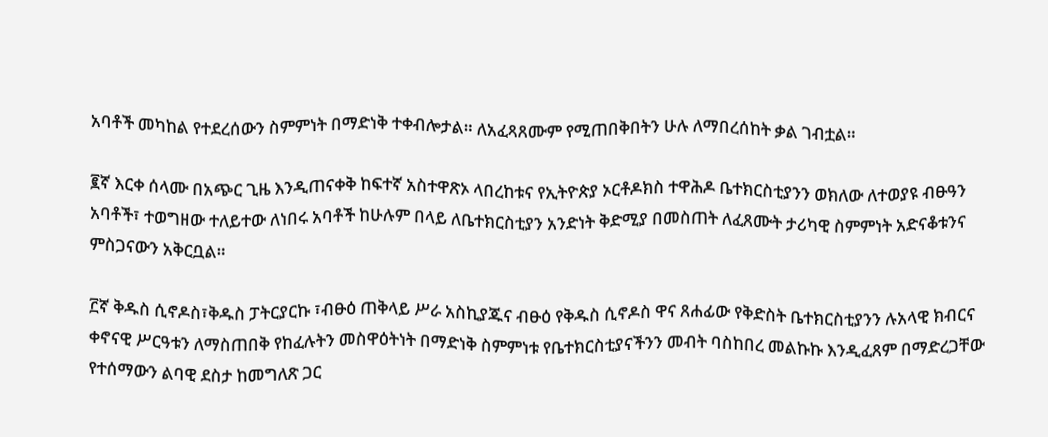አባቶች መካከል የተደረሰውን ስምምነት በማድነቅ ተቀብሎታል። ለአፈጻጸሙም የሚጠበቅበትን ሁሉ ለማበረሰከት ቃል ገብቷል።

፪ኛ እርቀ ሰላሙ በአጭር ጊዜ እንዲጠናቀቅ ከፍተኛ አስተዋጽኦ ላበረከቱና የኢትዮጵያ ኦርቶዶክስ ተዋሕዶ ቤተክርስቲያንን ወክለው ለተወያዩ ብፁዓን አባቶች፣ ተወግዘው ተለይተው ለነበሩ አባቶች ከሁሉም በላይ ለቤተክርስቲያን አንድነት ቅድሚያ በመስጠት ለፈጸሙት ታሪካዊ ስምምነት አድናቆቱንና ምስጋናውን አቅርቧል።

፫ኛ ቅዱስ ሲኖዶስ፣ቅዱስ ፓትርያርኩ ፣ብፁዕ ጠቅላይ ሥራ አስኪያጁና ብፁዕ የቅዱስ ሲኖዶስ ዋና ጸሐፊው የቅድስት ቤተክርስቲያንን ሉአላዊ ክብርና ቀኖናዊ ሥርዓቱን ለማስጠበቅ የከፈሉትን መስዋዕትነት በማድነቅ ስምምነቱ የቤተክርስቲያናችንን መብት ባስከበረ መልኩኩ እንዲፈጸም በማድረጋቸው የተሰማውን ልባዊ ደስታ ከመግለጽ ጋር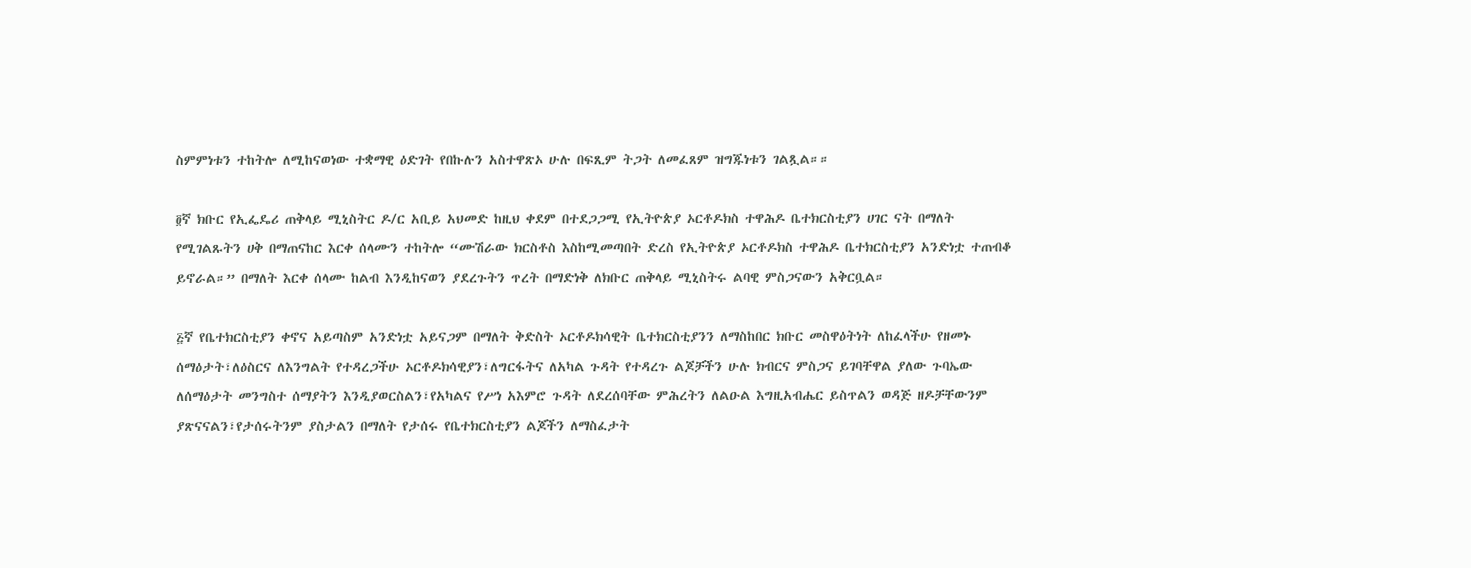ስምምነቱን ተከትሎ ለሚከናወነው ተቋማዊ ዕድገት የበኩሉን አስተዋጽኦ ሁሉ በፍጺም ትጋት ለመፈጸም ዝግጁነቱን ገልጿል።።

፬ኛ ክቡር የኢፌዴሪ ጠቅላይ ሚኒስትር ዶ/ር አቢይ አህመድ ከዚህ ቀደም በተደጋጋሚ የኢትዮጵያ ኦርቶዶክስ ተዋሕዶ ቤተክርስቲያን ሀገር ናት በማለት የሚገልጹትን ሀቅ በማጠናከር እርቀ ሰላሙን ተከትሎ “ሙሽራው ክርስቶስ እስከሚመጣበት ድረስ የኢትዮጵያ ኦርቶዶክስ ተዋሕዶ ቤተክርስቲያን አንድነቷ ተጠብቆ ይኖራል።” በማለት እርቀ ሰላሙ ከልብ እንዲከናወን ያደረጉትን ጥረት በማድነቅ ለክቡር ጠቅላይ ሚኒስትሩ ልባዊ ምስጋናውን አቅርቧል።

፭ኛ የቤተክርስቲያን ቀኖና አይጣስም አንድነቷ አይናጋም በማለት ቅድስት ኦርቶዶክሳዊት ቤተክርስቲያንን ለማስከበር ክቡር መስዋዕትነት ለከፈላችሁ የዘመኑ ሰማዕታት፣ለዕስርና ለእንግልት የተዳረጋችሁ ኦርቶዶክሳዊያን፣ለግርፋትና ለአካል ጉዳት የተዳረጉ ልጆቻችን ሁሉ ክብርና ምስጋና ይገባቸዋል ያለው ጉባኤው ለሰማዕታት መንግስተ ሰማያትን እንዲያወርስልን፣የአካልና የሥነ አእምሮ ጉዳት ለደረሰባቸው ምሕረትን ለልዑል እግዚአብሔር ይስጥልን ወዳጅ ዘዶቻቸውንም ያጽናናልን፣የታሰሩትንም ያስታልን በማለት የታሰሩ የቤተክርስቲያን ልጆችን ለማስፈታት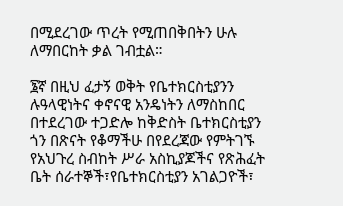በሚደረገው ጥረት የሚጠበቅበትን ሁሉ ለማበርከት ቃል ገብቷል።

፮ኛ በዚህ ፈታኝ ወቅት የቤተክርስቲያንን ሉዓላዊነትና ቀኖናዊ አንዴነትን ለማስከበር በተደረገው ተጋድሎ ከቅድስት ቤተክርስቲያን ጎን በጽናት የቆማችሁ በየደረጃው የምትገኙ የአህጉረ ስብከት ሥራ አስኪያጆችና የጽሕፈት ቤት ሰራተኞች፣የቤተክርስቲያን አገልጋዮች፣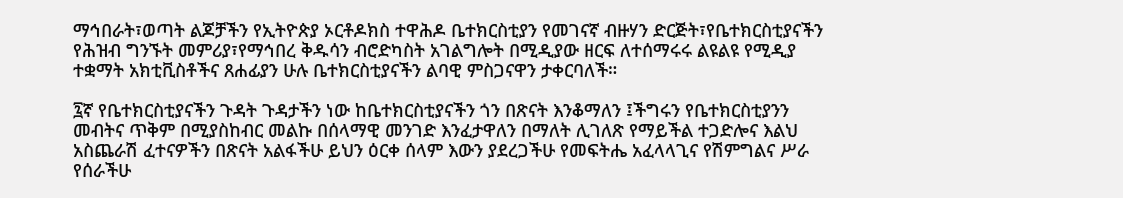ማኅበራት፣ወጣት ልጆቻችን የኢትዮጵያ ኦርቶዶክስ ተዋሕዶ ቤተክርስቲያን የመገናኛ ብዙሃን ድርጅት፣የቤተክርስቲያናችን የሕዝብ ግንኙት መምሪያ፣የማኅበረ ቅዱሳን ብሮድካስት አገልግሎት በሚዲያው ዘርፍ ለተሰማሩሩ ልዩልዩ የሚዲያ ተቋማት አክቲቪስቶችና ጸሐፊያን ሁሉ ቤተክርስቲያናችን ልባዊ ምስጋናዋን ታቀርባለች።

፯ኛ የቤተክርስቲያናችን ጉዳት ጉዳታችን ነው ከቤተክርስቲያናችን ጎን በጽናት እንቆማለን ፤ችግሩን የቤተክርስቲያንን መብትና ጥቅም በሚያስከብር መልኩ በሰላማዊ መንገድ እንፈታዋለን በማለት ሊገለጽ የማይችል ተጋድሎና እልህ አስጨራሽ ፈተናዎችን በጽናት አልፋችሁ ይህን ዕርቀ ሰላም እውን ያደረጋችሁ የመፍትሔ አፈላላጊና የሽምግልና ሥራ የሰራችሁ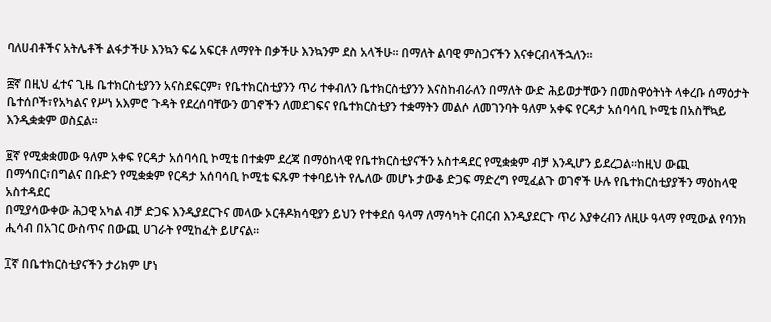ባለሀብቶችና አትሌቶች ልፋታችሁ እንኳን ፍሬ አፍርቶ ለማየት በቃችሁ እንኳንም ደስ አላችሁ። በማለት ልባዊ ምስጋናችን እናቀርብላችኋለን።

፰ኛ በዚህ ፈተና ጊዜ ቤተክርስቲያንን አናስደፍርም፣ የቤተክርስቲያንን ጥሪ ተቀብለን ቤተክርስቲያንን እናስከብራለን በማለት ውድ ሕይወታቸውን በመስዋዕትነት ላቀረቡ ሰማዕታት ቤተሰቦች፣የአካልና የሥነ አእምሮ ጉዳት የደረሰባቸውን ወገኖችን ለመደገፍና የቤተክርስቲያን ተቋማትን መልሶ ለመገንባት ዓለም አቀፍ የርዳታ አሰባሳቢ ኮሚቴ በአስቸኳይ እንዲቋቋም ወስኗል።

፱ኛ የሚቋቋመው ዓለም አቀፍ የርዳታ አሰባሳቢ ኮሚቴ በተቋም ደረጃ በማዕከላዊ የቤተክርስቲያናችን አስተዳደር የሚቋቋም ብቻ እንዲሆን ይደረጋል።ከዚህ ውጪ በማኅበር፣በግልና በቡድን የሚቋቋም የርዳታ አሰባሳቢ ኮሚቴ ፍጹም ተቀባይነት የሌለው መሆኑ ታውቆ ድጋፍ ማድረግ የሚፈልጉ ወገኖች ሁሉ የቤተክርስቲያያችን ማዕከላዊ አስተዳደር
በሚያሳውቀው ሕጋዊ አካል ብቻ ድጋፍ እንዲያደርጉና መላው ኦርቶዶክሳዊያን ይህን የተቀደሰ ዓላማ ለማሳካት ርብርብ እንዲያደርጉ ጥሪ እያቀረብን ለዚሁ ዓላማ የሚውል የባንክ ሒሳብ በአገር ውስጥና በውጪ ሀገራት የሚከፈት ይሆናል።

፲ኛ በቤተክርስቲያናችን ታሪክም ሆነ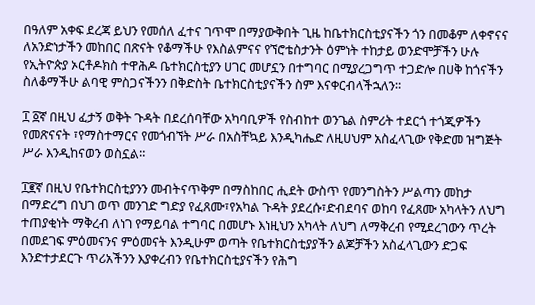በዓለም አቀፍ ደረጃ ይህን የመሰለ ፈተና ገጥሞ በማያውቅበት ጊዜ ከቤተክርስቲያናችን ጎን በመቆም ለቀኖናና ለአንድነታችን መከበር በጽናት የቆማችሁ የእስልምናና የኘሮቴስታንት ዕምነት ተከታይ ወንድሞቻችን ሁሉ የኢትዮጵያ ኦርቶዶክስ ተዋሕዶ ቤተክርስቲያን ሀገር መሆኗን በተግባር በሚያረጋግጥ ተጋድሎ በሀቅ ከጎናችን ስለቆማችሁ ልባዊ ምስጋናችንን በቅድስት ቤተክርስቲያናችን ስም እናቀርብላችኋለን።

፲ ፩ኛ በዚህ ፈታኝ ወቅት ጉዳት በደረሰባቸው አካባቢዎች የስብከተ ወንጌል ስምሪት ተደርጎ ተጎጂዎችን የመጽናናት ፣የማስተማርና የመጎብኘት ሥራ በአስቸኳይ እንዲካሔድ ለዚሀህም አስፈላጊው የቅድመ ዝግጅት ሥራ እንዲከናወን ወስኗል።

፲፪ኛ በዚህ የቤተክርስቲያንን መብትናጥቅም በማስከበር ሒደት ውስጥ የመንግስትን ሥልጣን መከታ በማድረግ በህገ ወጥ መንገድ ግድያ የፈጸሙ፣የአካል ጉዳት ያደረሱ፣ድብደባና ወከባ የፈጸሙ አካላትን ለህግ ተጠያቂነት ማቅረብ ለነገ የማይባል ተግባር በመሆኑ እነዚህን አካላት ለህግ ለማቅረብ የሚደረገውን ጥረት በመደገፍ ምዕመናንና ምዕመናት እንዲሁም ወጣት የቤተክርስቲያያችን ልጆቻችን አስፈላጊውን ድጋፍ እንድተታደርጉ ጥሪአችንን እያቀረብን የቤተክርስቲያናችን የሕግ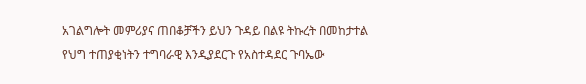አገልግሎት መምሪያና ጠበቆቻችን ይህን ጉዳይ በልዩ ትኩረት በመከታተል የህግ ተጠያቂነትን ተግባራዊ እንዲያደርጉ የአስተዳደር ጉባኤው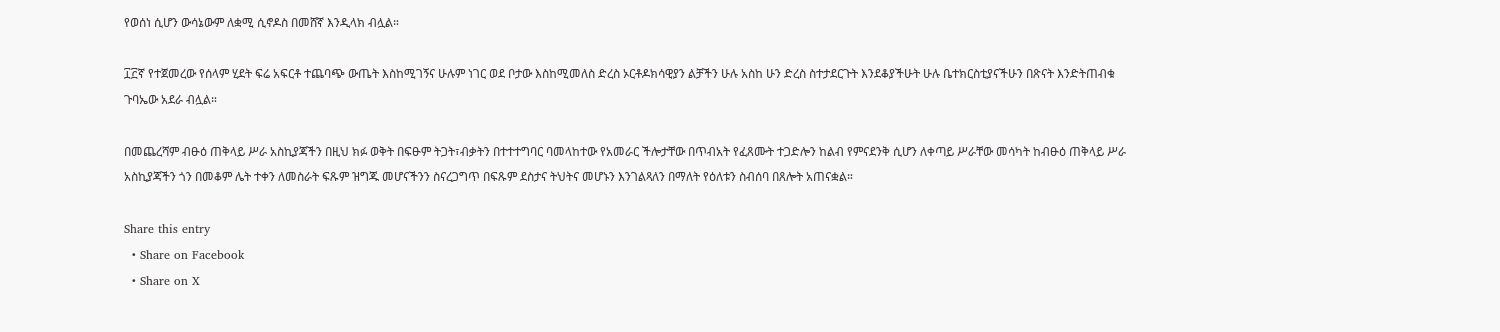የወሰነ ሲሆን ውሳኔውም ለቋሚ ሲኖዶስ በመሸኛ እንዲላክ ብሏል።

፲፫ኛ የተጀመረው የሰላም ሂደት ፍሬ አፍርቶ ተጨባጭ ውጤት እስከሚገኝና ሁሉም ነገር ወደ ቦታው እስከሚመለስ ድረስ ኦርቶዶክሳዊያን ልቻችን ሁሉ አስከ ሁን ድረስ ስተታደርጉት እንደቆያችሁት ሁሉ ቤተክርስቲያናችሁን በጽናት እንድትጠብቁ ጉባኤው አደራ ብሏል።

በመጨረሻም ብፁዕ ጠቅላይ ሥራ አስኪያጃችን በዚህ ክፉ ወቅት በፍፁም ትጋት፣ብቃትን በተተተግባር ባመላከተው የአመራር ችሎታቸው በጥብአት የፈጸሙት ተጋድሎን ከልብ የምናደንቅ ሲሆን ለቀጣይ ሥራቸው መሳካት ከብፁዕ ጠቅላይ ሥራ አስኪያጃችን ጎን በመቆም ሌት ተቀን ለመስራት ፍጹም ዝግጁ መሆናችንን ስናረጋግጥ በፍጹም ደስታና ትህትና መሆኑን እንገልጻለን በማለት የዕለቱን ስብሰባ በጸሎት አጠናቋል።

Share this entry
  • Share on Facebook
  • Share on X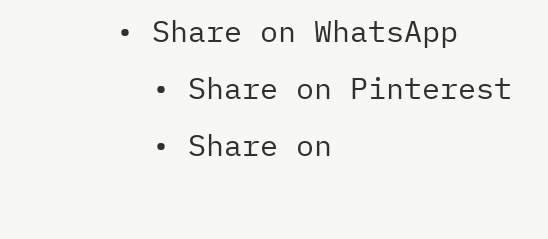• Share on WhatsApp
  • Share on Pinterest
  • Share on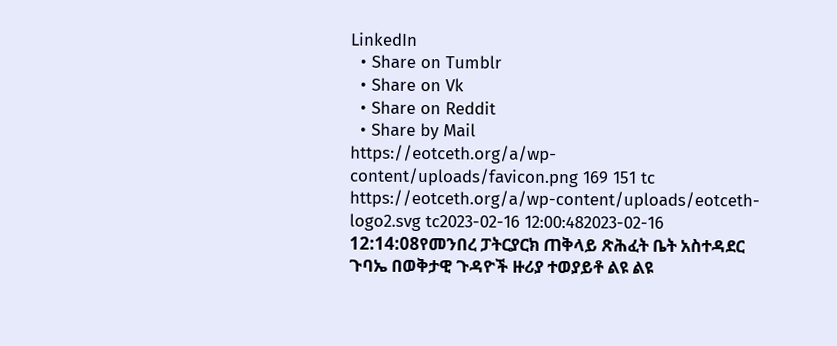LinkedIn
  • Share on Tumblr
  • Share on Vk
  • Share on Reddit
  • Share by Mail
https://eotceth.org/a/wp-content/uploads/favicon.png 169 151 tc https://eotceth.org/a/wp-content/uploads/eotceth-logo2.svg tc2023-02-16 12:00:482023-02-16 12:14:08የመንበረ ፓትርያርክ ጠቅላይ ጽሕፈት ቤት አስተዳደር ጉባኤ በወቅታዊ ጉዳዮች ዙሪያ ተወያይቶ ልዩ ልዩ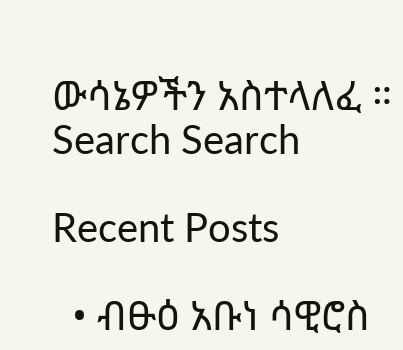ውሳኔዎችን አስተላለፈ ።
Search Search

Recent Posts

  • ብፁዕ አቡነ ሳዊሮስ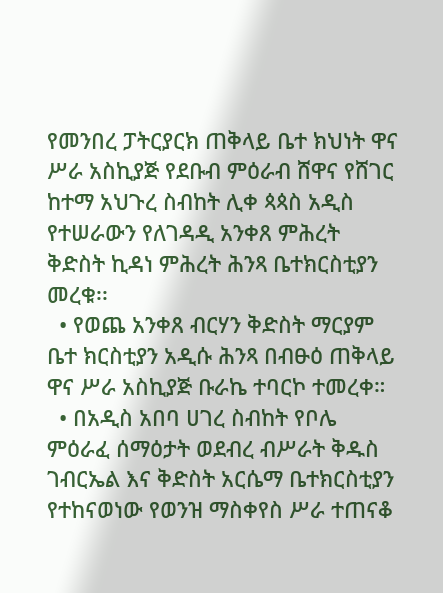የመንበረ ፓትርያርክ ጠቅላይ ቤተ ክህነት ዋና ሥራ አስኪያጅ የደቡብ ምዕራብ ሸዋና የሸገር ከተማ አህጉረ ስብከት ሊቀ ጳጳስ አዲስ የተሠራውን የለገዳዲ አንቀጸ ምሕረት ቅድስት ኪዳነ ምሕረት ሕንጻ ቤተክርስቲያን መረቁ፡፡
  • የወጨ አንቀጸ ብርሃን ቅድስት ማርያም ቤተ ክርስቲያን አዲሱ ሕንጻ በብፁዕ ጠቅላይ ዋና ሥራ አስኪያጅ ቡራኬ ተባርኮ ተመረቀ።
  • በአዲስ አበባ ሀገረ ስብከት የቦሌ ምዕራፈ ሰማዕታት ወደብረ ብሥራት ቅዱስ ገብርኤል እና ቅድስት አርሴማ ቤተክርስቲያን የተከናወነው የወንዝ ማስቀየስ ሥራ ተጠናቆ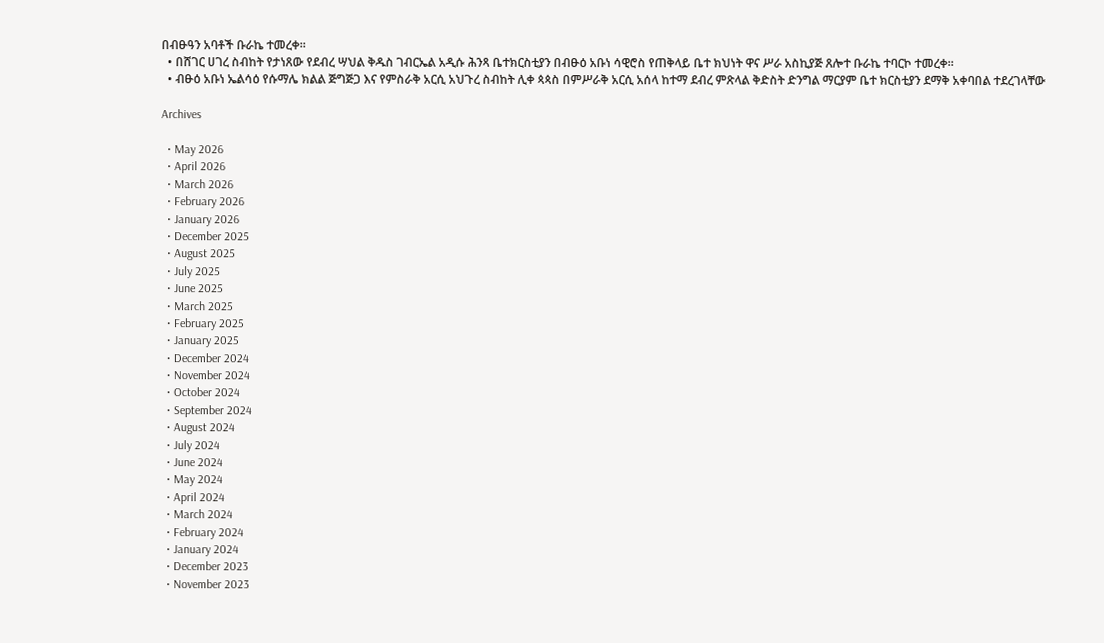በብፁዓን አባቶች ቡራኬ ተመረቀ።
  • በሸገር ሀገረ ስብከት የታነጸው የደብረ ሣህል ቅዱስ ገብርኤል አዲሱ ሕንጻ ቤተክርስቲያን በብፁዕ አቡነ ሳዊሮስ የጠቅላይ ቤተ ክህነት ዋና ሥራ አስኪያጅ ጸሎተ ቡራኬ ተባርኮ ተመረቀ።
  • ብፁዕ አቡነ ኤልሳዕ የሱማሌ ክልል ጅግጅጋ እና የምስራቅ አርሲ አህጉረ ስብከት ሊቀ ጳጳስ በምሥራቅ አርሲ አሰላ ከተማ ደብረ ምጽላል ቅድስት ድንግል ማርያም ቤተ ክርስቲያን ደማቅ አቀባበል ተደረገላቸው

Archives

  • May 2026
  • April 2026
  • March 2026
  • February 2026
  • January 2026
  • December 2025
  • August 2025
  • July 2025
  • June 2025
  • March 2025
  • February 2025
  • January 2025
  • December 2024
  • November 2024
  • October 2024
  • September 2024
  • August 2024
  • July 2024
  • June 2024
  • May 2024
  • April 2024
  • March 2024
  • February 2024
  • January 2024
  • December 2023
  • November 2023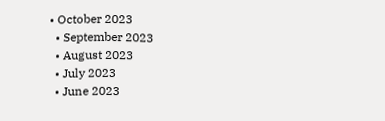• October 2023
  • September 2023
  • August 2023
  • July 2023
  • June 2023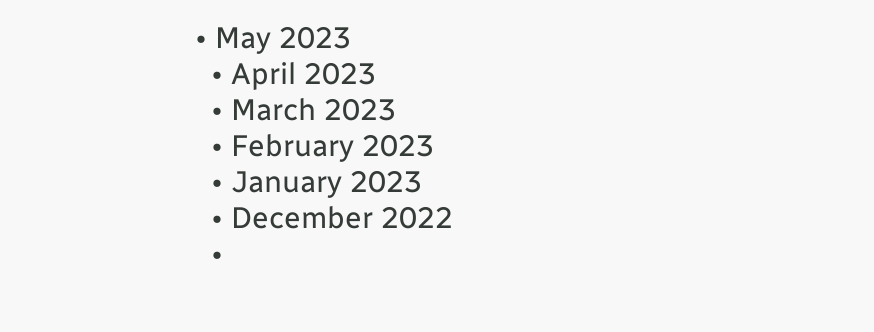• May 2023
  • April 2023
  • March 2023
  • February 2023
  • January 2023
  • December 2022
  •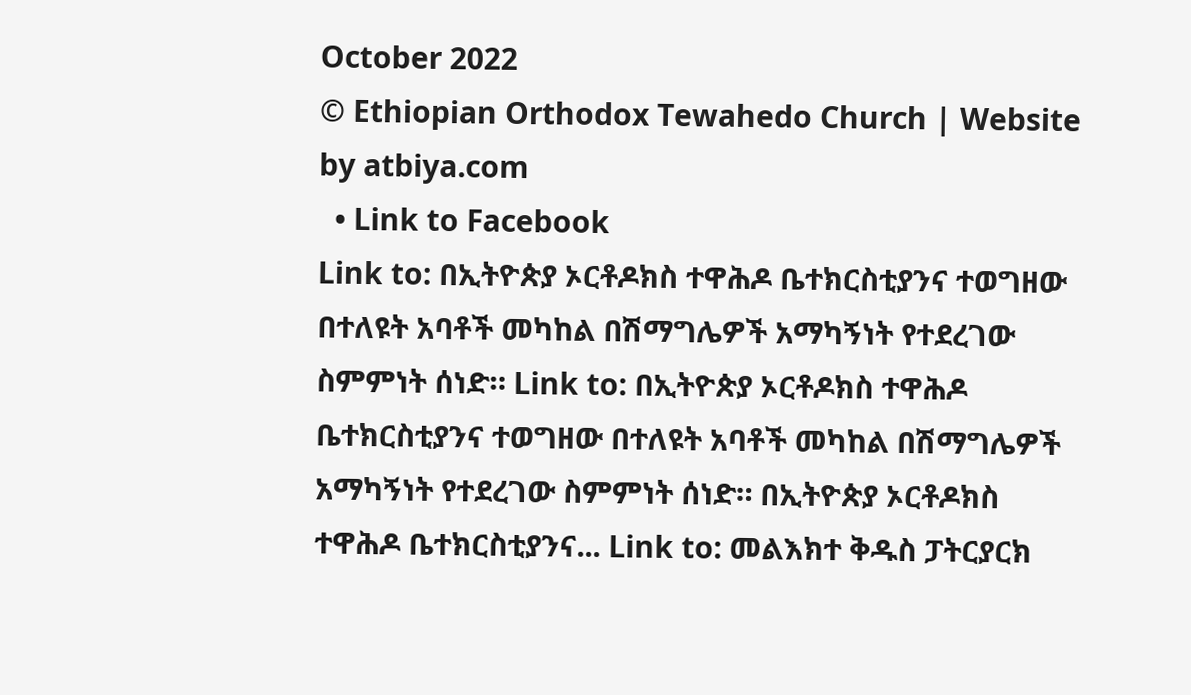October 2022
© Ethiopian Orthodox Tewahedo Church | Website by atbiya.com
  • Link to Facebook
Link to: በኢትዮጵያ ኦርቶዶክስ ተዋሕዶ ቤተክርስቲያንና ተወግዘው በተለዩት አባቶች መካከል በሽማግሌዎች አማካኝነት የተደረገው ስምምነት ሰነድ። Link to: በኢትዮጵያ ኦርቶዶክስ ተዋሕዶ ቤተክርስቲያንና ተወግዘው በተለዩት አባቶች መካከል በሽማግሌዎች አማካኝነት የተደረገው ስምምነት ሰነድ። በኢትዮጵያ ኦርቶዶክስ ተዋሕዶ ቤተክርስቲያንና... Link to: መልእክተ ቅዱስ ፓትርያርክ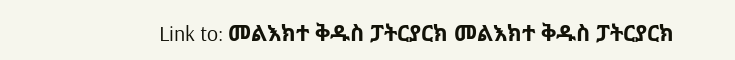Link to: መልእክተ ቅዱስ ፓትርያርክ መልእክተ ቅዱስ ፓትርያርክ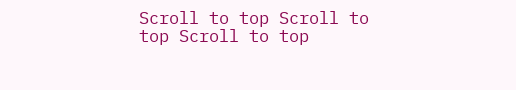Scroll to top Scroll to top Scroll to top